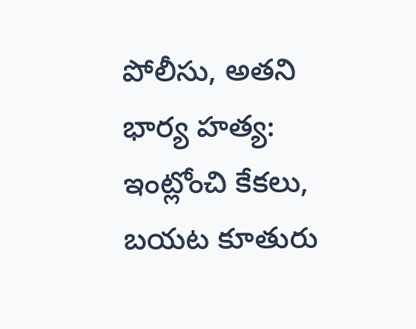పోలీసు, అతని భార్య హత్య: ఇంట్లోంచి కేకలు, బయట కూతురు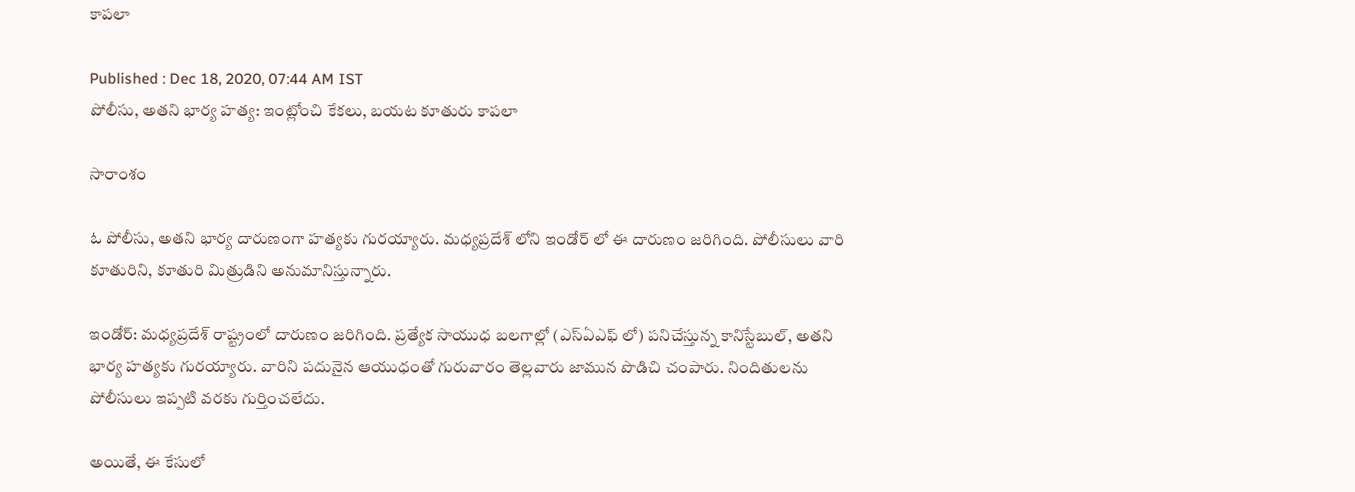కాపలా

Published : Dec 18, 2020, 07:44 AM IST
పోలీసు, అతని భార్య హత్య: ఇంట్లోంచి కేకలు, బయట కూతురు కాపలా

సారాంశం

ఓ పోలీసు, అతని భార్య దారుణంగా హత్యకు గురయ్యారు. మధ్యప్రదేశ్ లోని ఇండోర్ లో ఈ దారుణం జరిగింది. పోలీసులు వారి కూతురిని, కూతురి మిత్రుడిని అనుమానిస్తున్నారు.

ఇండోర్: మధ్యప్రదేశ్ రాష్ట్రంలో దారుణం జరిగింది. ప్రత్యేక సాయుధ బలగాల్లో (ఎస్ఏఎఫ్ లో) పనిచేస్తున్న కానిస్టేబుల్, అతని భార్య హత్యకు గురయ్యారు. వారిని పదునైన ఆయుధంతో గురువారం తెల్లవారు జామున పొడిచి చంపారు. నిందితులను పోలీసులు ఇప్పటి వరకు గుర్తించలేదు.

అయితే, ఈ కేసులో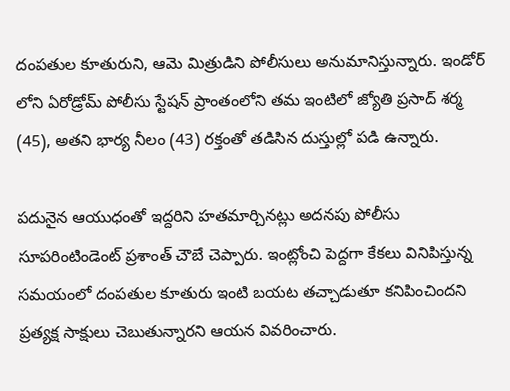దంపతుల కూతురుని, ఆమె మిత్రుడిని పోలీసులు అనుమానిస్తున్నారు. ఇండోర్ లోని ఏరోడ్రోమ్ పోలీసు స్టేషన్ ప్రాంతంలోని తమ ఇంటిలో జ్యోతి ప్రసాద్ శర్మ (45), అతని భార్య నీలం (43) రక్తంతో తడిసిన దుస్తుల్లో పడి ఉన్నారు.

పదునైన ఆయుధంతో ఇద్దరిని హతమార్చినట్లు అదనపు పోలీసు సూపరింటిండెంట్ ప్రశాంత్ చౌబే చెప్పారు. ఇంట్లోంచి పెద్దగా కేకలు వినిపిస్తున్న సమయంలో దంపతుల కూతురు ఇంటి బయట తచ్చాడుతూ కనిపించిందని ప్రత్యక్ష సాక్షులు చెబుతున్నారని ఆయన వివరించారు.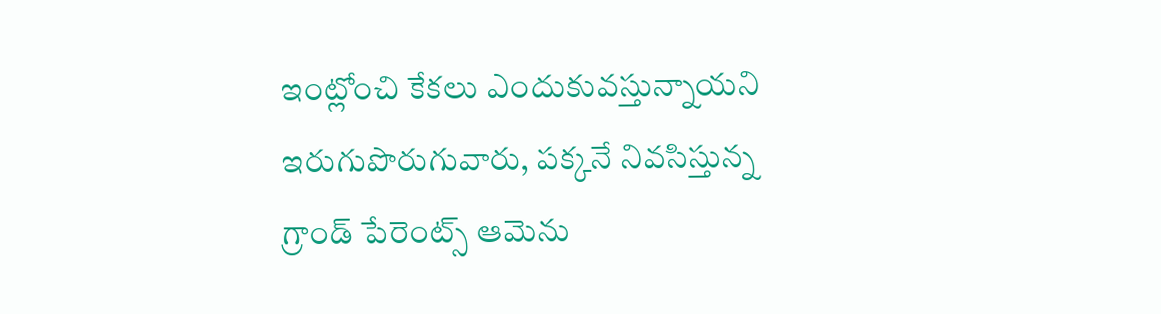ఇంట్లోంచి కేకలు ఎందుకువస్తున్నాయని ఇరుగుపొరుగువారు, పక్కనే నివసిస్తున్న గ్రాండ్ పేరెంట్స్ ఆమెను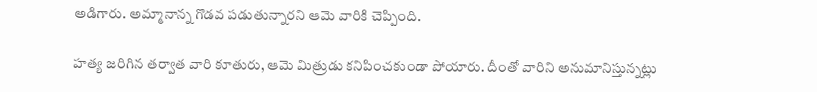అడిగారు. అమ్మానాన్న గొడవ పడుతున్నారని ఆమె వారికి చెప్పింది.

హత్య జరిగిన తర్వాత వారి కూతురు, ఆమె మిత్రుడు కనిపించకుండా పోయారు. దీంతో వారిని అనుమానిస్తున్నట్లు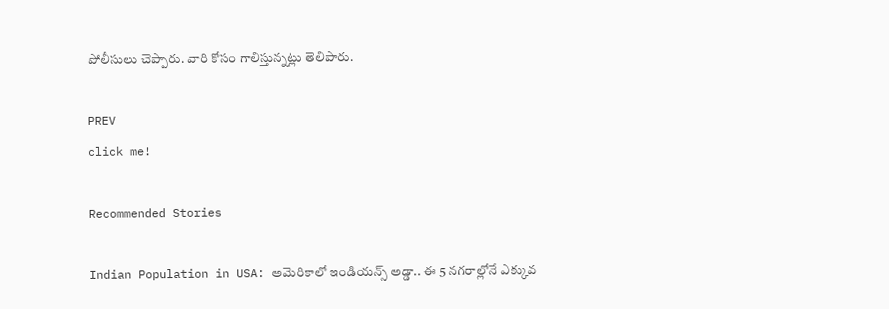పోలీసులు చెప్పారు. వారి కోసం గాలిస్తున్నట్లు తెలిపారు.

PREV
click me!

Recommended Stories

Indian Population in USA: అమెరికాలో ఇండియన్స్ అడ్డా.. ఈ 5 నగరాల్లోనే ఎక్కువ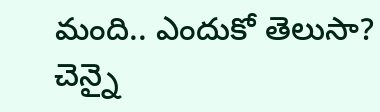మంది.. ఎందుకో తెలుసా?
చెన్నై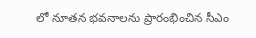లో నూతన భవనాలను ప్రారంభించిన సీఎం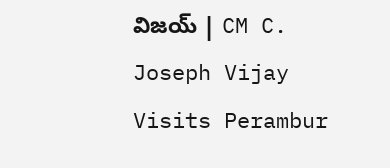విజయ్ | CM C. Joseph Vijay Visits Perambur